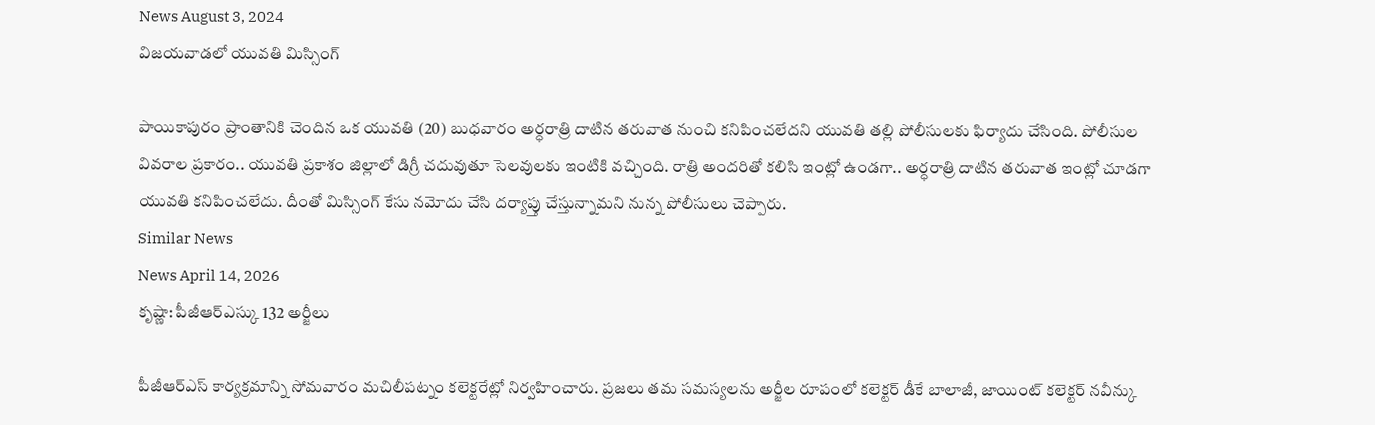News August 3, 2024
విజయవాడలో యువతి మిస్సింగ్

పాయికాపురం ప్రాంతానికి చెందిన ఒక యువతి (20) బుధవారం అర్ధరాత్రి దాటిన తరువాత నుంచి కనిపించలేదని యువతి తల్లి పోలీసులకు ఫిర్యాదు చేసింది. పోలీసుల వివరాల ప్రకారం.. యువతి ప్రకాశం జిల్లాలో డిగ్రీ చదువుతూ సెలవులకు ఇంటికి వచ్చింది. రాత్రి అందరితో కలిసి ఇంట్లో ఉండగా.. అర్ధరాత్రి దాటిన తరువాత ఇంట్లో చూడగా యువతి కనిపించలేదు. దీంతో మిస్సింగ్ కేసు నమోదు చేసి దర్యాప్తు చేస్తున్నామని నున్న పోలీసులు చెప్పారు.
Similar News
News April 14, 2026
కృష్ణా: పీజీఆర్ఎస్కు 132 అర్జీలు

పీజీఆర్ఎస్ కార్యక్రమాన్ని సోమవారం మచిలీపట్నం కలెక్టరేట్లో నిర్వహించారు. ప్రజలు తమ సమస్యలను అర్జీల రూపంలో కలెక్టర్ డీకే బాలాజీ, జాయింట్ కలెక్టర్ నవీన్కు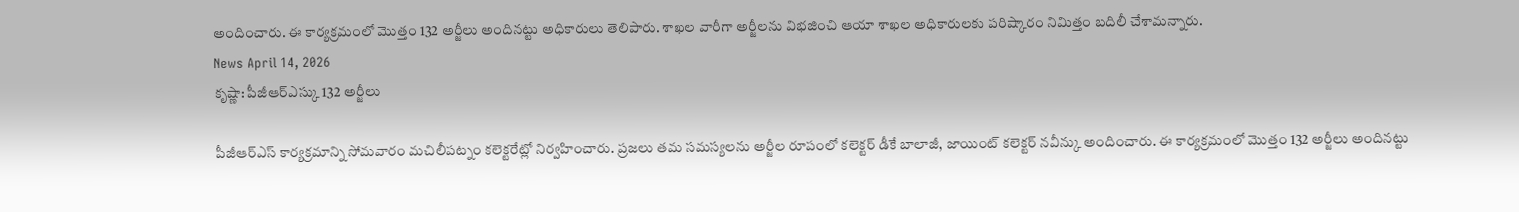అందించారు. ఈ కార్యక్రమంలో మొత్తం 132 అర్జీలు అందినట్టు అధికారులు తెలిపారు. శాఖల వారీగా అర్జీలను విభజించి ఆయా శాఖల అధికారులకు పరిష్కారం నిమిత్తం బదిలీ చేశామన్నారు.
News April 14, 2026
కృష్ణా: పీజీఆర్ఎస్కు 132 అర్జీలు

పీజీఆర్ఎస్ కార్యక్రమాన్ని సోమవారం మచిలీపట్నం కలెక్టరేట్లో నిర్వహించారు. ప్రజలు తమ సమస్యలను అర్జీల రూపంలో కలెక్టర్ డీకే బాలాజీ, జాయింట్ కలెక్టర్ నవీన్కు అందించారు. ఈ కార్యక్రమంలో మొత్తం 132 అర్జీలు అందినట్టు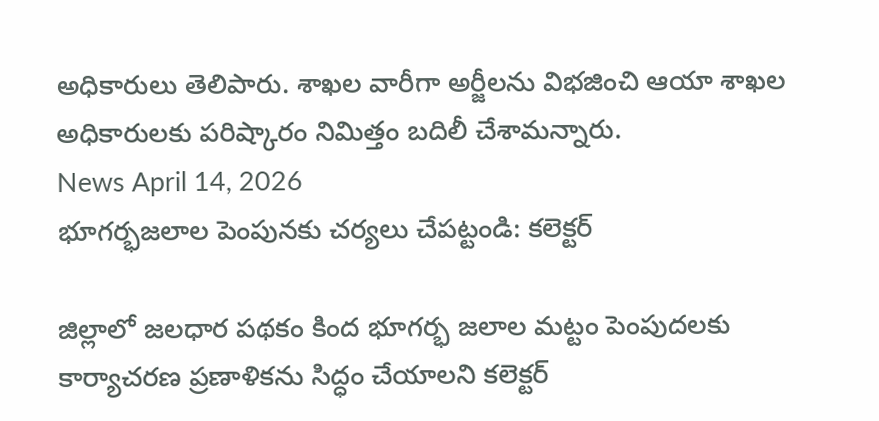అధికారులు తెలిపారు. శాఖల వారీగా అర్జీలను విభజించి ఆయా శాఖల అధికారులకు పరిష్కారం నిమిత్తం బదిలీ చేశామన్నారు.
News April 14, 2026
భూగర్భజలాల పెంపునకు చర్యలు చేపట్టండి: కలెక్టర్

జిల్లాలో జలధార పథకం కింద భూగర్భ జలాల మట్టం పెంపుదలకు కార్యాచరణ ప్రణాళికను సిద్ధం చేయాలని కలెక్టర్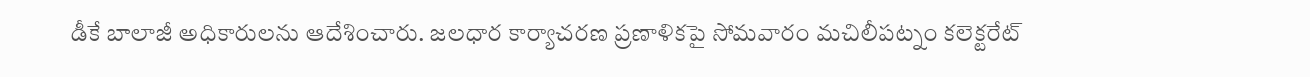డీకే బాలాజీ అధికారులను ఆదేశించారు. జలధార కార్యాచరణ ప్రణాళికపై సోమవారం మచిలీపట్నం కలెక్టరేట్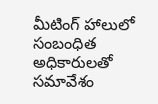మీటింగ్ హాలులో సంబంధిత అధికారులతో సమావేశం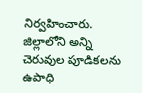నిర్వహించారు. జిల్లాలోని అన్ని చెరువుల పూడికలను ఉపాధి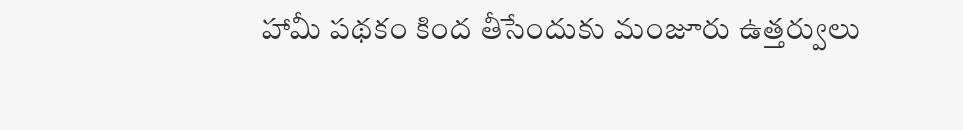హామీ పథకం కింద తీసేందుకు మంజూరు ఉత్తర్వులు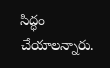సిద్ధం చేయాలన్నారు.